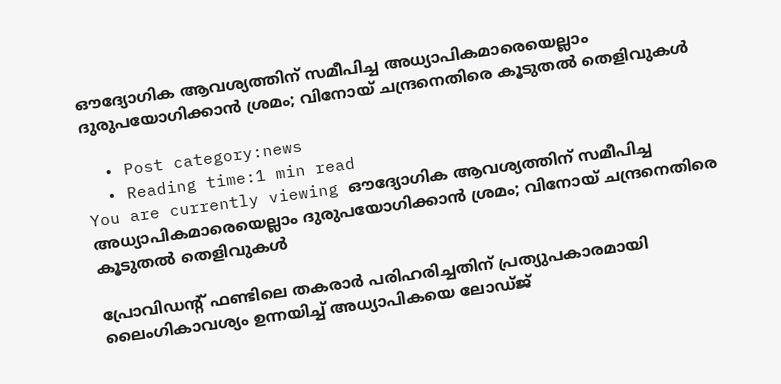ഔദ്യോഗിക ആവശ്യത്തിന് സമീപിച്ച അധ്യാപികമാരെയെല്ലാം ദുരുപയോഗിക്കാന്‍ ശ്രമം; വിനോയ് ചന്ദ്രനെതിരെ കൂടുതല്‍ തെളിവുകള്‍

  • Post category:news
  • Reading time:1 min read
You are currently viewing ഔദ്യോഗിക ആവശ്യത്തിന് സമീപിച്ച അധ്യാപികമാരെയെല്ലാം ദുരുപയോഗിക്കാന്‍ ശ്രമം; വിനോയ് ചന്ദ്രനെതിരെ കൂടുതല്‍ തെളിവുകള്‍

പ്രോവിഡന്റ് ഫണ്ടിലെ തകരാര്‍ പരിഹരിച്ചതിന് പ്രത്യുപകാരമായി ലൈംഗികാവശ്യം ഉന്നയിച്ച് അധ്യാപികയെ ലോഡ്ജ്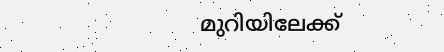മുറിയിലേക്ക്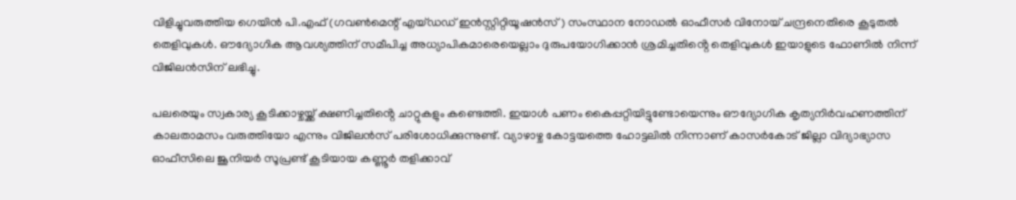വിളിച്ചുവരുത്തിയ ഗെയിന്‍ പി.എഫ് (ഗവണ്‍മെന്റ് എയ്ഡഡ് ഇന്‍സ്റ്റിറ്റിയൂഷന്‍സ്) സംസ്ഥാന നോഡല്‍ ഓഫീസര്‍ വിനോയ് ചന്ദ്രനെതിരെ കൂടുതല്‍ തെളിവുകള്‍. ഔദ്യോഗിക ആവശ്യത്തിന് സമീപിച്ച അധ്യാപികമാരെയെല്ലാം ദുരുപയോഗിക്കാന്‍ ശ്രമിച്ചതിൻ്റെ തെളിവുകള്‍ ഇയാളുടെ ഫോണില്‍ നിന്ന് വിജിലന്‍സിന് ലഭിച്ചു.

പലരെയും സ്വകാര്യ കൂടിക്കാഴ്ചയ്ക്ക് ക്ഷണിച്ചതിൻ്റെ ചാറ്റുകളും കണ്ടെത്തി. ഇയാള്‍ പണം കൈപ്പറ്റിയിട്ടുണ്ടോയെന്നും ഔദ്യോഗിക കൃത്യനിര്‍വഹണത്തിന് കാലതാമസം വരുത്തിയോ എന്നും വിജിലന്‍സ് പരിശോധിക്കുന്നുണ്ട്. വ്യാഴാഴ്ച കോട്ടയത്തെ ഹോട്ടലില്‍ നിന്നാണ് കാസര്‍കോട് ജില്ലാ വിദ്യാഭ്യാസ ഓഫീസിലെ ജൂനിയര്‍ സൂപ്രണ്ട് കൂടിയായ കണ്ണൂര്‍ തളിക്കാവ്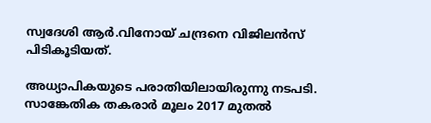സ്വദേശി ആര്‍.വിനോയ് ചന്ദ്രനെ വിജിലന്‍സ് പിടികൂടിയത്.

അധ്യാപികയുടെ പരാതിയിലായിരുന്നു നടപടി. സാങ്കേതിക തകരാര്‍ മൂലം 2017 മുതല്‍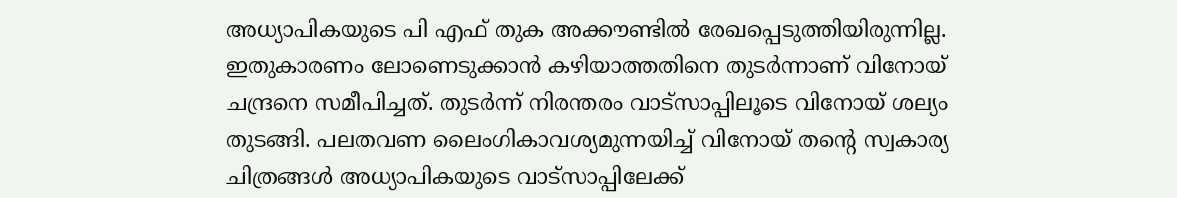അധ്യാപികയുടെ പി എഫ് തുക അക്കൗണ്ടില്‍ രേഖപ്പെടുത്തിയിരുന്നില്ല. ഇതുകാരണം ലോണെടുക്കാന്‍ കഴിയാത്തതിനെ തുടര്‍ന്നാണ് വിനോയ് ചന്ദ്രനെ സമീപിച്ചത്. തുടര്‍ന്ന് നിരന്തരം വാട്‌സാപ്പിലൂടെ വിനോയ് ശല്യം തുടങ്ങി. പലതവണ ലൈംഗികാവശ്യമുന്നയിച്ച് വിനോയ് തൻ്റെ സ്വകാര്യ ചിത്രങ്ങള്‍ അധ്യാപികയുടെ വാട്‌സാപ്പിലേക്ക്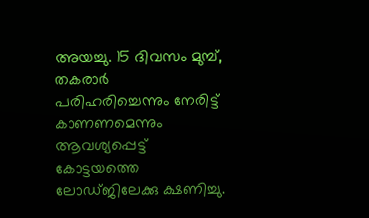അയച്ചു. 15 ദിവസം മുമ്പ്, തകരാര്‍ പരിഹരിച്ചെന്നും നേരിട്ട് കാണണമെന്നും ആവശ്യപ്പെട്ട് കോട്ടയത്തെ ലോഡ്ജിലേക്കു ക്ഷണിച്ചു.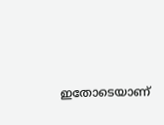ഇതോടെയാണ്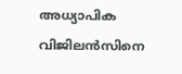അധ്യാപിക വിജിലന്‍സിനെ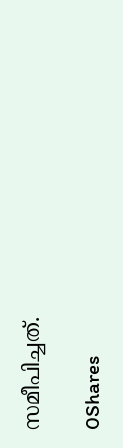സമീപിച്ചത്.

0Shares